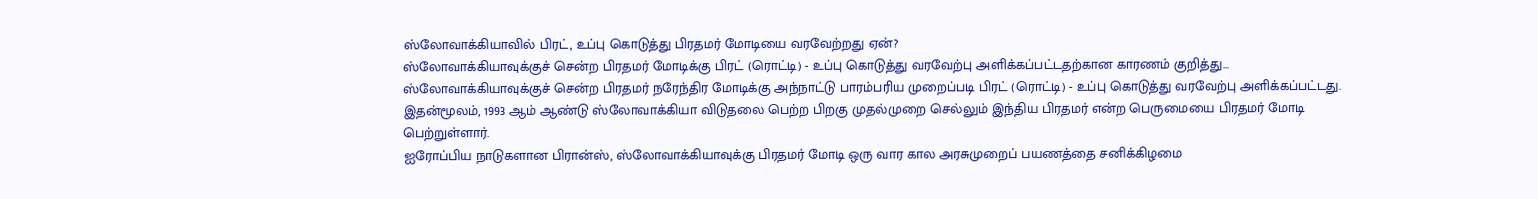ஸ்லோவாக்கியாவில் பிரட், உப்பு கொடுத்து பிரதமர் மோடியை வரவேற்றது ஏன்?
ஸ்லோவாக்கியாவுக்குச் சென்ற பிரதமர் மோடிக்கு பிரட் (ரொட்டி) - உப்பு கொடுத்து வரவேற்பு அளிக்கப்பட்டதற்கான காரணம் குறித்து...
ஸ்லோவாக்கியாவுக்குச் சென்ற பிரதமர் நரேந்திர மோடிக்கு அந்நாட்டு பாரம்பரிய முறைப்படி பிரட் (ரொட்டி) - உப்பு கொடுத்து வரவேற்பு அளிக்கப்பட்டது.
இதன்மூலம், 1993 ஆம் ஆண்டு ஸ்லோவாக்கியா விடுதலை பெற்ற பிறகு முதல்முறை செல்லும் இந்திய பிரதமர் என்ற பெருமையை பிரதமர் மோடி பெற்றுள்ளார்.
ஐரோப்பிய நாடுகளான பிரான்ஸ், ஸ்லோவாக்கியாவுக்கு பிரதமர் மோடி ஒரு வார கால அரசுமுறைப் பயணத்தை சனிக்கிழமை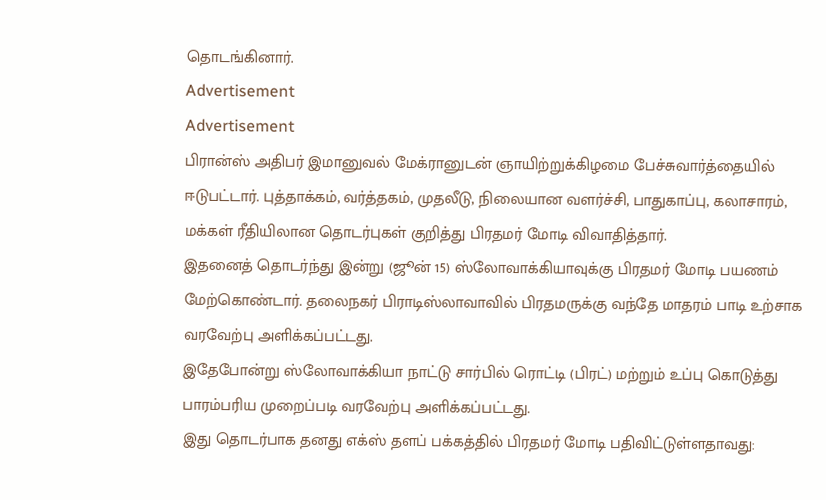தொடங்கினார்.
Advertisement
Advertisement
பிரான்ஸ் அதிபர் இமானுவல் மேக்ரானுடன் ஞாயிற்றுக்கிழமை பேச்சுவார்த்தையில் ஈடுபட்டார். புத்தாக்கம், வர்த்தகம், முதலீடு, நிலையான வளர்ச்சி, பாதுகாப்பு, கலாசாரம், மக்கள் ரீதியிலான தொடர்புகள் குறித்து பிரதமர் மோடி விவாதித்தார்.
இதனைத் தொடர்ந்து இன்று (ஜூன் 15) ஸ்லோவாக்கியாவுக்கு பிரதமர் மோடி பயணம் மேற்கொண்டார். தலைநகர் பிராடிஸ்லாவாவில் பிரதமருக்கு வந்தே மாதரம் பாடி உற்சாக வரவேற்பு அளிக்கப்பட்டது.
இதேபோன்று ஸ்லோவாக்கியா நாட்டு சார்பில் ரொட்டி (பிரட்) மற்றும் உப்பு கொடுத்து பாரம்பரிய முறைப்படி வரவேற்பு அளிக்கப்பட்டது.
இது தொடர்பாக தனது எக்ஸ் தளப் பக்கத்தில் பிரதமர் மோடி பதிவிட்டுள்ளதாவது: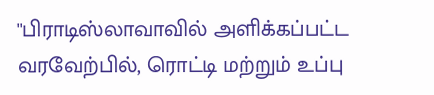''பிராடிஸ்லாவாவில் அளிக்கப்பட்ட வரவேற்பில், ரொட்டி மற்றும் உப்பு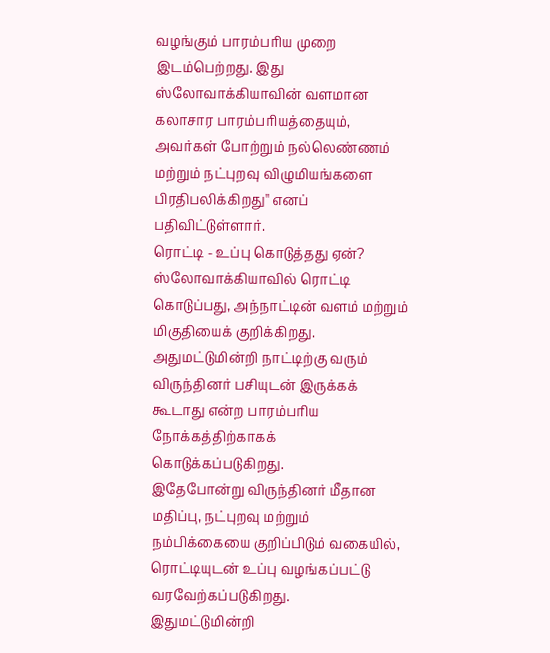வழங்கும் பாரம்பரிய முறை இடம்பெற்றது. இது ஸ்லோவாக்கியாவின் வளமான கலாசார பாரம்பரியத்தையும், அவர்கள் போற்றும் நல்லெண்ணம் மற்றும் நட்புறவு விழுமியங்களை பிரதிபலிக்கிறது'' எனப் பதிவிட்டுள்ளார்.
ரொட்டி - உப்பு கொடுத்தது ஏன்?
ஸ்லோவாக்கியாவில் ரொட்டி கொடுப்பது, அந்நாட்டின் வளம் மற்றும் மிகுதியைக் குறிக்கிறது. அதுமட்டுமின்றி நாட்டிற்கு வரும் விருந்தினர் பசியுடன் இருக்கக் கூடாது என்ற பாரம்பரிய நோக்கத்திற்காகக் கொடுக்கப்படுகிறது.
இதேபோன்று விருந்தினர் மீதான மதிப்பு, நட்புறவு மற்றும் நம்பிக்கையை குறிப்பிடும் வகையில், ரொட்டியுடன் உப்பு வழங்கப்பட்டு வரவேற்கப்படுகிறது.
இதுமட்டுமின்றி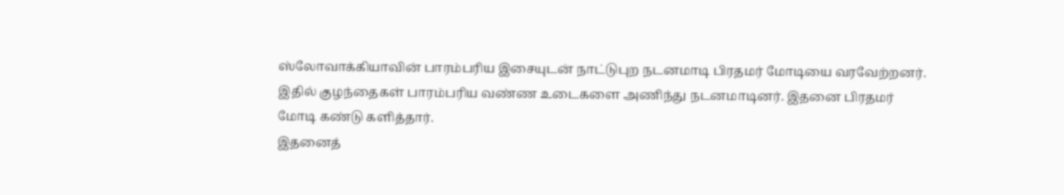ஸ்லோவாக்கியாவின் பாரம்பரிய இசையுடன் நாட்டுபுற நடனமாடி பிரதமர் மோடியை வரவேற்றனர். இதில் குழந்தைகள் பாரம்பரிய வண்ண உடைகளை அணிந்து நடனமாடினர். இதனை பிரதமர் மோடி கண்டு களித்தார்.
இதனைத்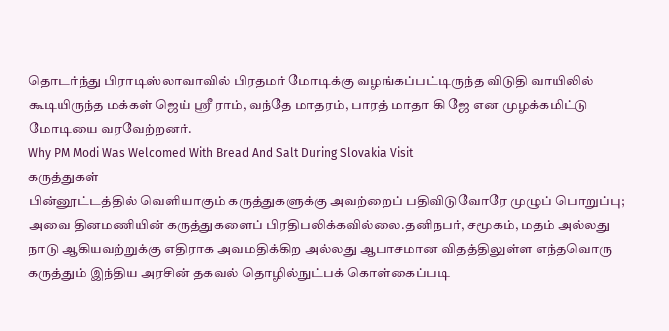தொடர்ந்து பிராடிஸ்லாவாவில் பிரதமர் மோடிக்கு வழங்கப்பட்டிருந்த விடுதி வாயிலில் கூடியிருந்த மக்கள் ஜெய் ஸ்ரீ ராம், வந்தே மாதரம், பாரத் மாதா கி ஜே என முழக்கமிட்டு மோடியை வரவேற்றனர்.
Why PM Modi Was Welcomed With Bread And Salt During Slovakia Visit
கருத்துகள்
பின்னூட்டத்தில் வெளியாகும் கருத்துகளுக்கு அவற்றைப் பதிவிடுவோரே முழுப் பொறுப்பு; அவை தினமணியின் கருத்துகளைப் பிரதிபலிக்கவில்லை.தனிநபர், சமூகம், மதம் அல்லது நாடு ஆகியவற்றுக்கு எதிராக அவமதிக்கிற அல்லது ஆபாசமான விதத்திலுள்ள எந்தவொரு கருத்தும் இந்திய அரசின் தகவல் தொழில்நுட்பக் கொள்கைப்படி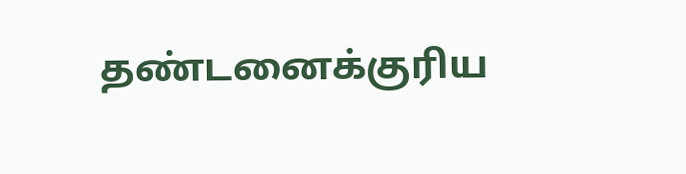தண்டனைக்குரிய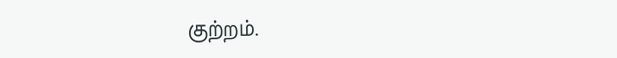குற்றம்.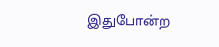இதுபோன்ற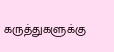கருத்துகளுக்கு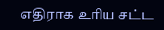எதிராக உரிய சட்ட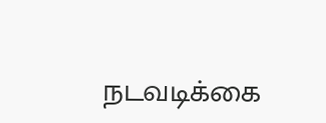நடவடிக்கை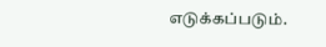எடுக்கப்படும்.